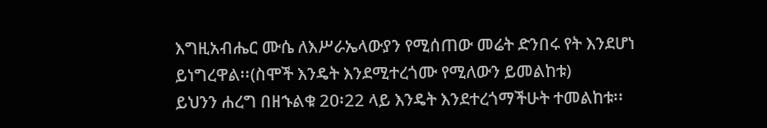እግዚአብሔር ሙሴ ለእሥራኤላውያን የሚሰጠው መሬት ድንበሩ የት እንደሆነ ይነግረዋል፡፡(ስሞች እንዴት እንደሚተረጎሙ የሚለውን ይመልከቱ)
ይህንን ሐረግ በዘኁልቁ 20፡22 ላይ እንዴት እንደተረጎማችሁት ተመልከቱ፡፡